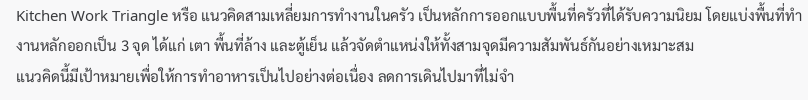Kitchen Work Triangle หรือ แนวคิดสามเหลี่ยมการทำงานในครัว เป็นหลักการออกแบบพื้นที่ครัวที่ได้รับความนิยม โดยแบ่งพื้นที่ทำงานหลักออกเป็น 3 จุด ได้แก่ เตา พื้นที่ล้าง และตู้เย็น แล้วจัดตำแหน่งให้ทั้งสามจุดมีความสัมพันธ์กันอย่างเหมาะสม
แนวคิดนี้มีเป้าหมายเพื่อให้การทำอาหารเป็นไปอย่างต่อเนื่อง ลดการเดินไปมาที่ไม่จำ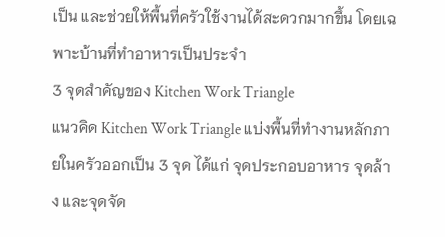เป็น และช่วยให้พื้นที่ครัวใช้งานได้สะดวกมากขึ้น โดยเฉพาะบ้านที่ทำอาหารเป็นประจำ
3 จุดสำคัญของ Kitchen Work Triangle
แนวคิด Kitchen Work Triangle แบ่งพื้นที่ทำงานหลักภายในครัวออกเป็น 3 จุด ได้แก่ จุดประกอบอาหาร จุดล้าง และจุดจัด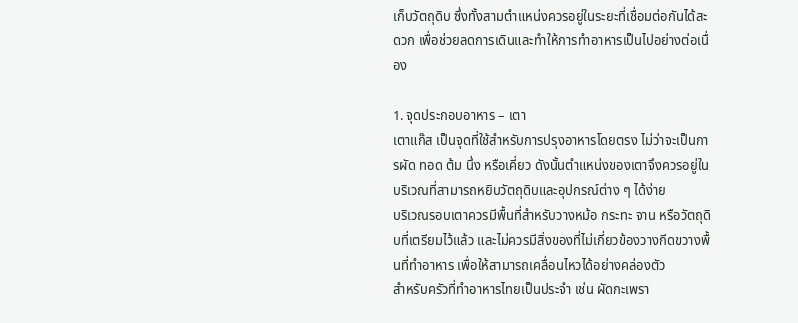เก็บวัตถุดิบ ซึ่งทั้งสามตำแหน่งควรอยู่ในระยะที่เชื่อมต่อกันได้สะดวก เพื่อช่วยลดการเดินและทำให้การทำอาหารเป็นไปอย่างต่อเนื่อง

1. จุดประกอบอาหาร – เตา
เตาแก๊ส เป็นจุดที่ใช้สำหรับการปรุงอาหารโดยตรง ไม่ว่าจะเป็นการผัด ทอด ต้ม นึ่ง หรือเคี่ยว ดังนั้นตำแหน่งของเตาจึงควรอยู่ในบริเวณที่สามารถหยิบวัตถุดิบและอุปกรณ์ต่าง ๆ ได้ง่าย
บริเวณรอบเตาควรมีพื้นที่สำหรับวางหม้อ กระทะ จาน หรือวัตถุดิบที่เตรียมไว้แล้ว และไม่ควรมีสิ่งของที่ไม่เกี่ยวข้องวางกีดขวางพื้นที่ทำอาหาร เพื่อให้สามารถเคลื่อนไหวได้อย่างคล่องตัว
สำหรับครัวที่ทำอาหารไทยเป็นประจำ เช่น ผัดกะเพรา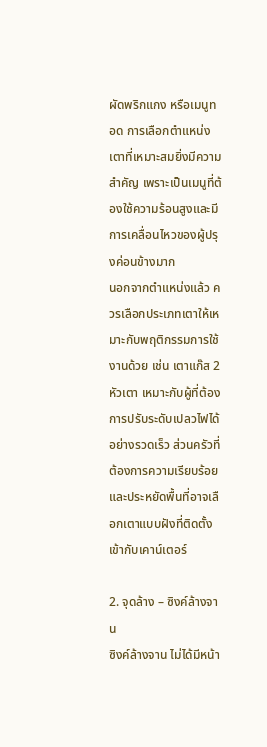ผัดพริกแกง หรือเมนูทอด การเลือกตำแหน่งเตาที่เหมาะสมยิ่งมีความสำคัญ เพราะเป็นเมนูที่ต้องใช้ความร้อนสูงและมีการเคลื่อนไหวของผู้ปรุงค่อนข้างมาก
นอกจากตำแหน่งแล้ว ควรเลือกประเภทเตาให้เหมาะกับพฤติกรรมการใช้งานด้วย เช่น เตาแก๊ส 2 หัวเตา เหมาะกับผู้ที่ต้องการปรับระดับเปลวไฟได้อย่างรวดเร็ว ส่วนครัวที่ต้องการความเรียบร้อยและประหยัดพื้นที่อาจเลือกเตาแบบฝังที่ติดตั้งเข้ากับเคาน์เตอร์

2. จุดล้าง – ซิงค์ล้างจาน
ซิงค์ล้างจาน ไม่ได้มีหน้า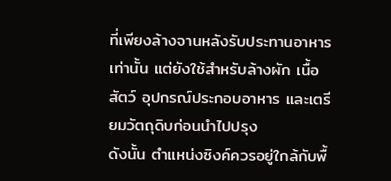ที่เพียงล้างจานหลังรับประทานอาหารเท่านั้น แต่ยังใช้สำหรับล้างผัก เนื้อสัตว์ อุปกรณ์ประกอบอาหาร และเตรียมวัตถุดิบก่อนนำไปปรุง
ดังนั้น ตำแหน่งซิงค์ควรอยู่ใกล้กับพื้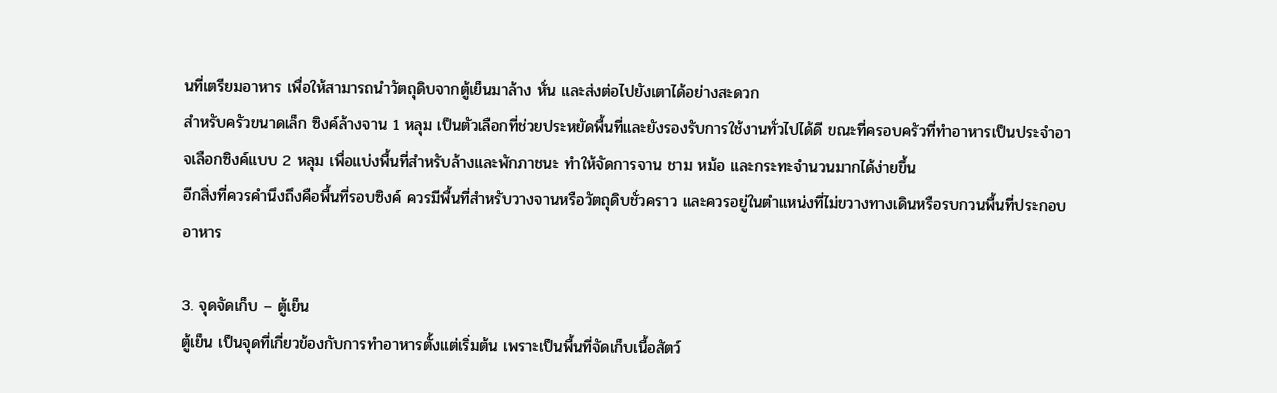นที่เตรียมอาหาร เพื่อให้สามารถนำวัตถุดิบจากตู้เย็นมาล้าง หั่น และส่งต่อไปยังเตาได้อย่างสะดวก
สำหรับครัวขนาดเล็ก ซิงค์ล้างจาน 1 หลุม เป็นตัวเลือกที่ช่วยประหยัดพื้นที่และยังรองรับการใช้งานทั่วไปได้ดี ขณะที่ครอบครัวที่ทำอาหารเป็นประจำอาจเลือกซิงค์แบบ 2 หลุม เพื่อแบ่งพื้นที่สำหรับล้างและพักภาชนะ ทำให้จัดการจาน ชาม หม้อ และกระทะจำนวนมากได้ง่ายขึ้น
อีกสิ่งที่ควรคำนึงถึงคือพื้นที่รอบซิงค์ ควรมีพื้นที่สำหรับวางจานหรือวัตถุดิบชั่วคราว และควรอยู่ในตำแหน่งที่ไม่ขวางทางเดินหรือรบกวนพื้นที่ประกอบอาหาร

3. จุดจัดเก็บ – ตู้เย็น
ตู้เย็น เป็นจุดที่เกี่ยวข้องกับการทำอาหารตั้งแต่เริ่มต้น เพราะเป็นพื้นที่จัดเก็บเนื้อสัตว์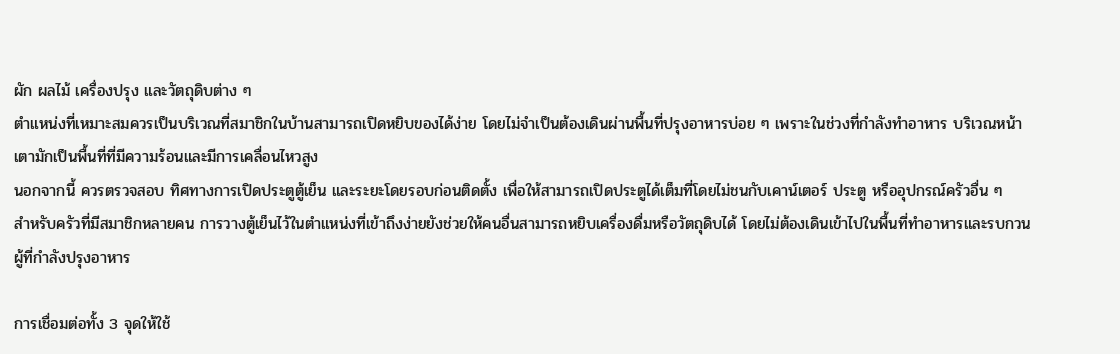ผัก ผลไม้ เครื่องปรุง และวัตถุดิบต่าง ๆ
ตำแหน่งที่เหมาะสมควรเป็นบริเวณที่สมาชิกในบ้านสามารถเปิดหยิบของได้ง่าย โดยไม่จำเป็นต้องเดินผ่านพื้นที่ปรุงอาหารบ่อย ๆ เพราะในช่วงที่กำลังทำอาหาร บริเวณหน้าเตามักเป็นพื้นที่ที่มีความร้อนและมีการเคลื่อนไหวสูง
นอกจากนี้ ควรตรวจสอบ ทิศทางการเปิดประตูตู้เย็น และระยะโดยรอบก่อนติดตั้ง เพื่อให้สามารถเปิดประตูได้เต็มที่โดยไม่ชนกับเคาน์เตอร์ ประตู หรืออุปกรณ์ครัวอื่น ๆ
สำหรับครัวที่มีสมาชิกหลายคน การวางตู้เย็นไว้ในตำแหน่งที่เข้าถึงง่ายยังช่วยให้คนอื่นสามารถหยิบเครื่องดื่มหรือวัตถุดิบได้ โดยไม่ต้องเดินเข้าไปในพื้นที่ทำอาหารและรบกวนผู้ที่กำลังปรุงอาหาร

การเชื่อมต่อทั้ง 3 จุดให้ใช้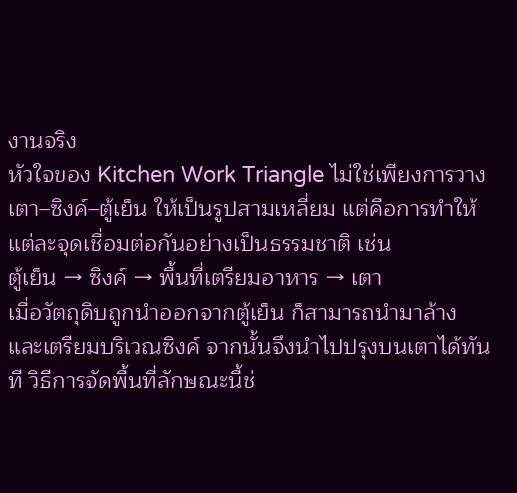งานจริง
หัวใจของ Kitchen Work Triangle ไม่ใช่เพียงการวาง เตา–ซิงค์–ตู้เย็น ให้เป็นรูปสามเหลี่ยม แต่คือการทำให้แต่ละจุดเชื่อมต่อกันอย่างเป็นธรรมชาติ เช่น
ตู้เย็น → ซิงค์ → พื้นที่เตรียมอาหาร → เตา
เมื่อวัตถุดิบถูกนำออกจากตู้เย็น ก็สามารถนำมาล้างและเตรียมบริเวณซิงค์ จากนั้นจึงนำไปปรุงบนเตาได้ทันที วิธีการจัดพื้นที่ลักษณะนี้ช่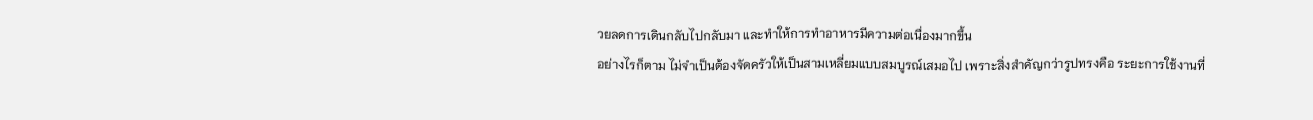วยลดการเดินกลับไปกลับมา และทำให้การทำอาหารมีความต่อเนื่องมากขึ้น
อย่างไรก็ตาม ไม่จำเป็นต้องจัดครัวให้เป็นสามเหลี่ยมแบบสมบูรณ์เสมอไป เพราะสิ่งสำคัญกว่ารูปทรงคือ ระยะการใช้งานที่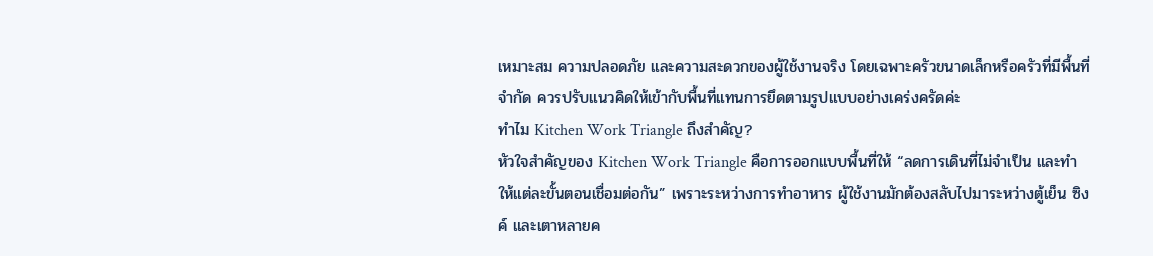เหมาะสม ความปลอดภัย และความสะดวกของผู้ใช้งานจริง โดยเฉพาะครัวขนาดเล็กหรือครัวที่มีพื้นที่จำกัด ควรปรับแนวคิดให้เข้ากับพื้นที่แทนการยึดตามรูปแบบอย่างเคร่งครัดค่ะ
ทำไม Kitchen Work Triangle ถึงสำคัญ?
หัวใจสำคัญของ Kitchen Work Triangle คือการออกแบบพื้นที่ให้ “ลดการเดินที่ไม่จำเป็น และทำให้แต่ละขั้นตอนเชื่อมต่อกัน” เพราะระหว่างการทำอาหาร ผู้ใช้งานมักต้องสลับไปมาระหว่างตู้เย็น ซิงค์ และเตาหลายค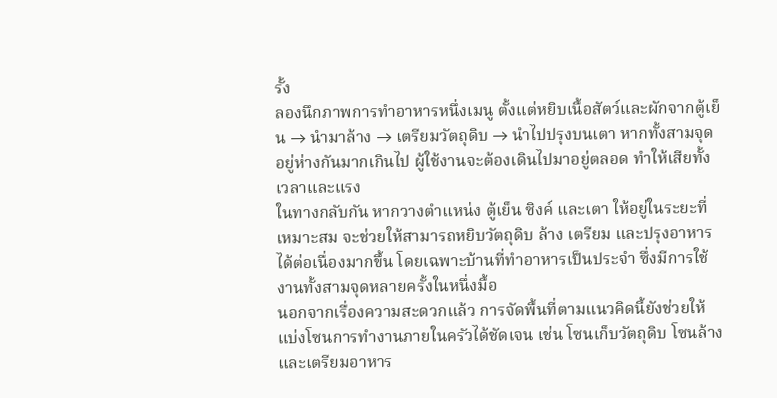รั้ง
ลองนึกภาพการทำอาหารหนึ่งเมนู ตั้งแต่หยิบเนื้อสัตว์และผักจากตู้เย็น → นำมาล้าง → เตรียมวัตถุดิบ → นำไปปรุงบนเตา หากทั้งสามจุดอยู่ห่างกันมากเกินไป ผู้ใช้งานจะต้องเดินไปมาอยู่ตลอด ทำให้เสียทั้งเวลาและแรง
ในทางกลับกัน หากวางตำแหน่ง ตู้เย็น ซิงค์ และเตา ให้อยู่ในระยะที่เหมาะสม จะช่วยให้สามารถหยิบวัตถุดิบ ล้าง เตรียม และปรุงอาหารได้ต่อเนื่องมากขึ้น โดยเฉพาะบ้านที่ทำอาหารเป็นประจำ ซึ่งมีการใช้งานทั้งสามจุดหลายครั้งในหนึ่งมื้อ
นอกจากเรื่องความสะดวกแล้ว การจัดพื้นที่ตามแนวคิดนี้ยังช่วยให้ แบ่งโซนการทำงานภายในครัวได้ชัดเจน เช่น โซนเก็บวัตถุดิบ โซนล้างและเตรียมอาหาร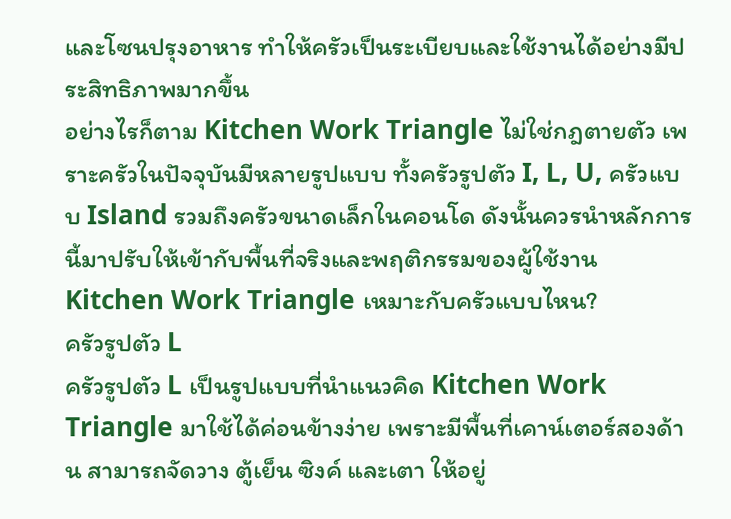และโซนปรุงอาหาร ทำให้ครัวเป็นระเบียบและใช้งานได้อย่างมีประสิทธิภาพมากขึ้น
อย่างไรก็ตาม Kitchen Work Triangle ไม่ใช่กฎตายตัว เพราะครัวในปัจจุบันมีหลายรูปแบบ ทั้งครัวรูปตัว I, L, U, ครัวแบบ Island รวมถึงครัวขนาดเล็กในคอนโด ดังนั้นควรนำหลักการนี้มาปรับให้เข้ากับพื้นที่จริงและพฤติกรรมของผู้ใช้งาน
Kitchen Work Triangle เหมาะกับครัวแบบไหน?
ครัวรูปตัว L
ครัวรูปตัว L เป็นรูปแบบที่นำแนวคิด Kitchen Work Triangle มาใช้ได้ค่อนข้างง่าย เพราะมีพื้นที่เคาน์เตอร์สองด้าน สามารถจัดวาง ตู้เย็น ซิงค์ และเตา ให้อยู่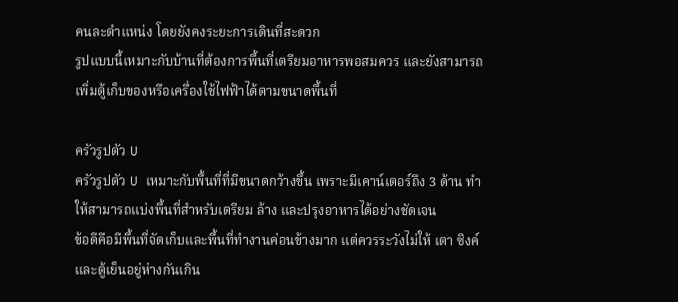คนละตำแหน่ง โดยยังคงระยะการเดินที่สะดวก
รูปแบบนี้เหมาะกับบ้านที่ต้องการพื้นที่เตรียมอาหารพอสมควร และยังสามารถเพิ่มตู้เก็บของหรือเครื่องใช้ไฟฟ้าได้ตามขนาดพื้นที่

ครัวรูปตัว U
ครัวรูปตัว U เหมาะกับพื้นที่ที่มีขนาดกว้างขึ้น เพราะมีเคาน์เตอร์ถึง 3 ด้าน ทำให้สามารถแบ่งพื้นที่สำหรับเตรียม ล้าง และปรุงอาหารได้อย่างชัดเจน
ข้อดีคือมีพื้นที่จัดเก็บและพื้นที่ทำงานค่อนข้างมาก แต่ควรระวังไม่ให้ เตา ซิงค์ และตู้เย็นอยู่ห่างกันเกิน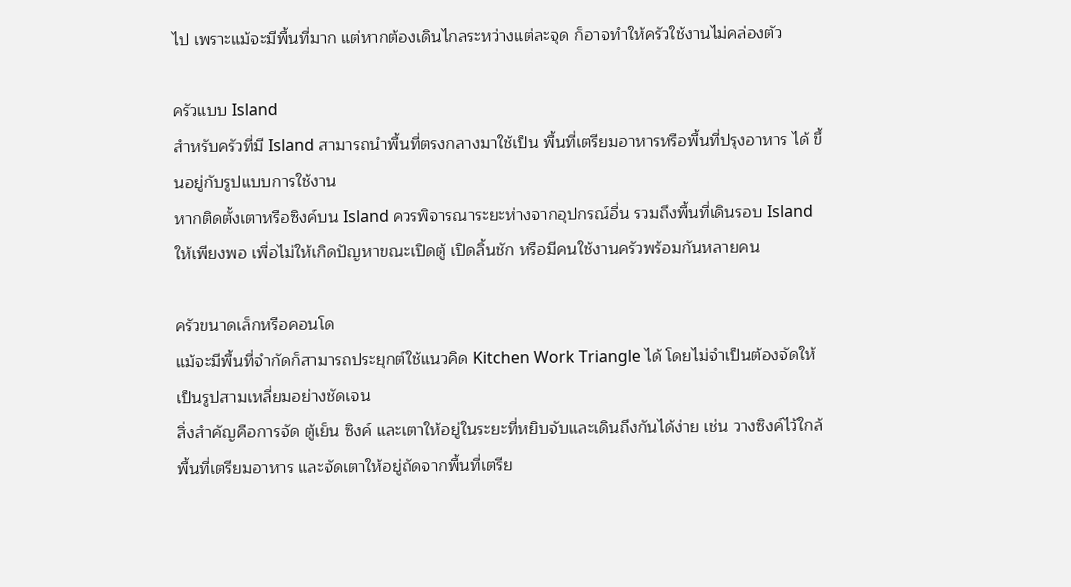ไป เพราะแม้จะมีพื้นที่มาก แต่หากต้องเดินไกลระหว่างแต่ละจุด ก็อาจทำให้ครัวใช้งานไม่คล่องตัว

ครัวแบบ Island
สำหรับครัวที่มี Island สามารถนำพื้นที่ตรงกลางมาใช้เป็น พื้นที่เตรียมอาหารหรือพื้นที่ปรุงอาหาร ได้ ขึ้นอยู่กับรูปแบบการใช้งาน
หากติดตั้งเตาหรือซิงค์บน Island ควรพิจารณาระยะห่างจากอุปกรณ์อื่น รวมถึงพื้นที่เดินรอบ Island ให้เพียงพอ เพื่อไม่ให้เกิดปัญหาขณะเปิดตู้ เปิดลิ้นชัก หรือมีคนใช้งานครัวพร้อมกันหลายคน

ครัวขนาดเล็กหรือคอนโด
แม้จะมีพื้นที่จำกัดก็สามารถประยุกต์ใช้แนวคิด Kitchen Work Triangle ได้ โดยไม่จำเป็นต้องจัดให้เป็นรูปสามเหลี่ยมอย่างชัดเจน
สิ่งสำคัญคือการจัด ตู้เย็น ซิงค์ และเตาให้อยู่ในระยะที่หยิบจับและเดินถึงกันได้ง่าย เช่น วางซิงค์ไว้ใกล้พื้นที่เตรียมอาหาร และจัดเตาให้อยู่ถัดจากพื้นที่เตรีย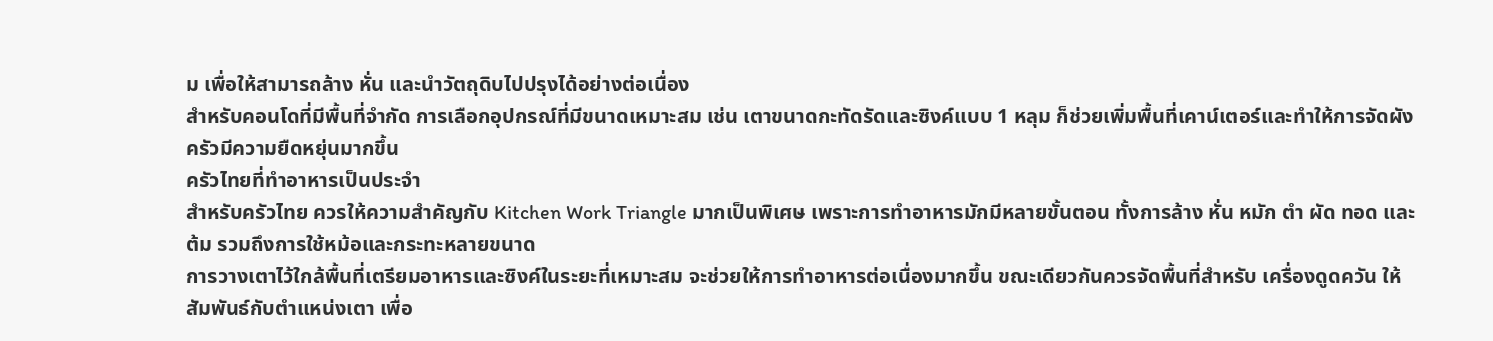ม เพื่อให้สามารถล้าง หั่น และนำวัตถุดิบไปปรุงได้อย่างต่อเนื่อง
สำหรับคอนโดที่มีพื้นที่จำกัด การเลือกอุปกรณ์ที่มีขนาดเหมาะสม เช่น เตาขนาดกะทัดรัดและซิงค์แบบ 1 หลุม ก็ช่วยเพิ่มพื้นที่เคาน์เตอร์และทำให้การจัดผังครัวมีความยืดหยุ่นมากขึ้น
ครัวไทยที่ทำอาหารเป็นประจำ
สำหรับครัวไทย ควรให้ความสำคัญกับ Kitchen Work Triangle มากเป็นพิเศษ เพราะการทำอาหารมักมีหลายขั้นตอน ทั้งการล้าง หั่น หมัก ตำ ผัด ทอด และต้ม รวมถึงการใช้หม้อและกระทะหลายขนาด
การวางเตาไว้ใกล้พื้นที่เตรียมอาหารและซิงค์ในระยะที่เหมาะสม จะช่วยให้การทำอาหารต่อเนื่องมากขึ้น ขณะเดียวกันควรจัดพื้นที่สำหรับ เครื่องดูดควัน ให้สัมพันธ์กับตำแหน่งเตา เพื่อ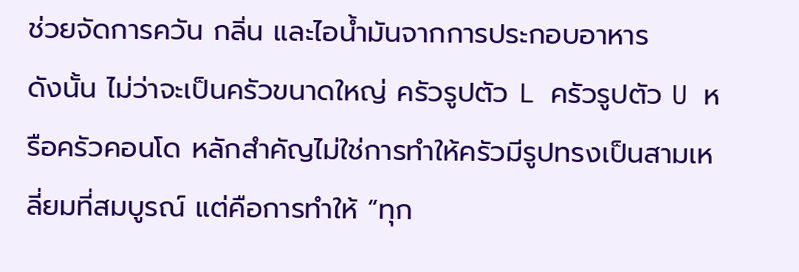ช่วยจัดการควัน กลิ่น และไอน้ำมันจากการประกอบอาหาร
ดังนั้น ไม่ว่าจะเป็นครัวขนาดใหญ่ ครัวรูปตัว L ครัวรูปตัว U หรือครัวคอนโด หลักสำคัญไม่ใช่การทำให้ครัวมีรูปทรงเป็นสามเหลี่ยมที่สมบูรณ์ แต่คือการทำให้ “ทุก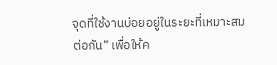จุดที่ใช้งานบ่อยอยู่ในระยะที่เหมาะสมต่อกัน” เพื่อให้ค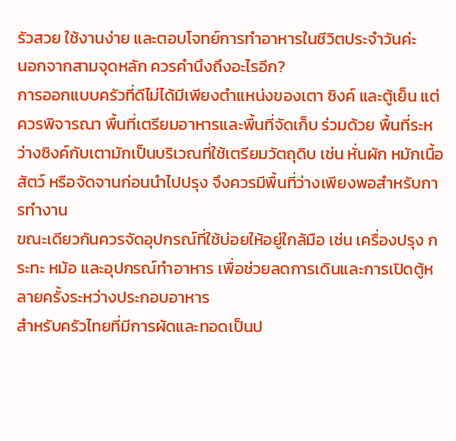รัวสวย ใช้งานง่าย และตอบโจทย์การทำอาหารในชีวิตประจำวันค่ะ
นอกจากสามจุดหลัก ควรคำนึงถึงอะไรอีก?
การออกแบบครัวที่ดีไม่ได้มีเพียงตำแหน่งของเตา ซิงค์ และตู้เย็น แต่ควรพิจารณา พื้นที่เตรียมอาหารและพื้นที่จัดเก็บ ร่วมด้วย พื้นที่ระหว่างซิงค์กับเตามักเป็นบริเวณที่ใช้เตรียมวัตถุดิบ เช่น หั่นผัก หมักเนื้อสัตว์ หรือจัดจานก่อนนำไปปรุง จึงควรมีพื้นที่ว่างเพียงพอสำหรับการทำงาน
ขณะเดียวกันควรจัดอุปกรณ์ที่ใช้บ่อยให้อยู่ใกล้มือ เช่น เครื่องปรุง กระทะ หม้อ และอุปกรณ์ทำอาหาร เพื่อช่วยลดการเดินและการเปิดตู้หลายครั้งระหว่างประกอบอาหาร
สำหรับครัวไทยที่มีการผัดและทอดเป็นป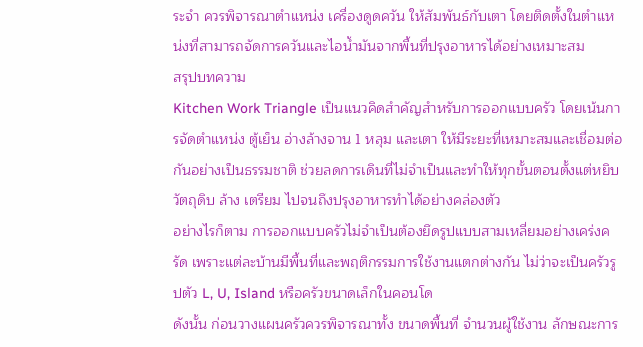ระจำ ควรพิจารณาตำแหน่ง เครื่องดูดควัน ให้สัมพันธ์กับเตา โดยติดตั้งในตำแหน่งที่สามารถจัดการควันและไอน้ำมันจากพื้นที่ปรุงอาหารได้อย่างเหมาะสม
สรุปบทความ
Kitchen Work Triangle เป็นแนวคิดสำคัญสำหรับการออกแบบครัว โดยเน้นการจัดตำแหน่ง ตู้เย็น อ่างล้างจาน 1 หลุม และเตา ให้มีระยะที่เหมาะสมและเชื่อมต่อกันอย่างเป็นธรรมชาติ ช่วยลดการเดินที่ไม่จำเป็นและทำให้ทุกขั้นตอนตั้งแต่หยิบวัตถุดิบ ล้าง เตรียม ไปจนถึงปรุงอาหารทำได้อย่างคล่องตัว
อย่างไรก็ตาม การออกแบบครัวไม่จำเป็นต้องยึดรูปแบบสามเหลี่ยมอย่างเคร่งครัด เพราะแต่ละบ้านมีพื้นที่และพฤติกรรมการใช้งานแตกต่างกัน ไม่ว่าจะเป็นครัวรูปตัว L, U, Island หรือครัวขนาดเล็กในคอนโด
ดังนั้น ก่อนวางแผนครัวควรพิจารณาทั้ง ขนาดพื้นที่ จำนวนผู้ใช้งาน ลักษณะการ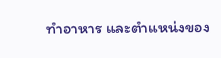ทำอาหาร และตำแหน่งของ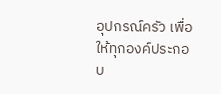อุปกรณ์ครัว เพื่อให้ทุกองค์ประกอบ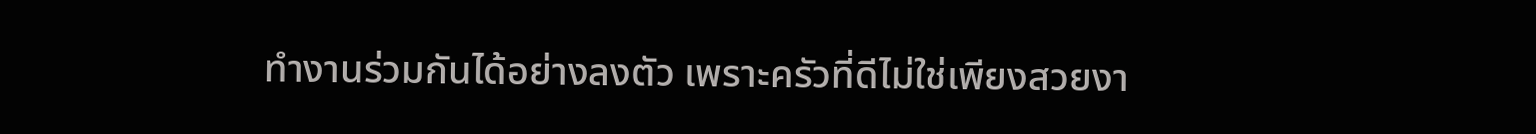ทำงานร่วมกันได้อย่างลงตัว เพราะครัวที่ดีไม่ใช่เพียงสวยงา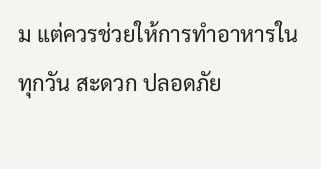ม แต่ควรช่วยให้การทำอาหารในทุกวัน สะดวก ปลอดภัย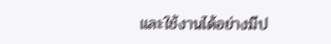และใช้งานได้อย่างมีป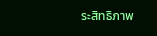ระสิทธิภาพ